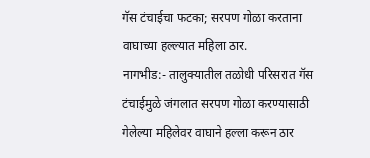गॅस टंचाईचा फटका; सरपण गोळा करताना वाघाच्या हल्ल्यात महिला ठार.
नागभीड:- तालुक्यातील तळोधी परिसरात गॅस टंचाईमुळे जंगलात सरपण गोळा करण्यासाठी गेलेल्या महिलेवर वाघाने हल्ला करून ठार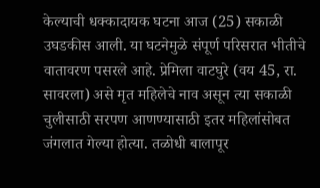केल्याची धक्कादायक घटना आज (25) सकाळी उघडकीस आली. या घटनेमुळे संपूर्ण परिसरात भीतीचे वातावरण पसरले आहे. प्रेमिला वाटघुरे (वय 45, रा. सावरला) असे मृत महिलेचे नाव असून त्या सकाळी चुलीसाठी सरपण आणण्यासाठी इतर महिलांसोबत जंगलात गेल्या होत्या. तळोधी बालापूर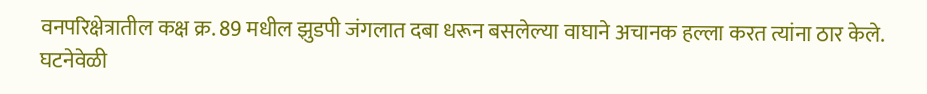वनपरिक्षेत्रातील कक्ष क्र. 89 मधील झुडपी जंगलात दबा धरून बसलेल्या वाघाने अचानक हल्ला करत त्यांना ठार केले. घटनेवेळी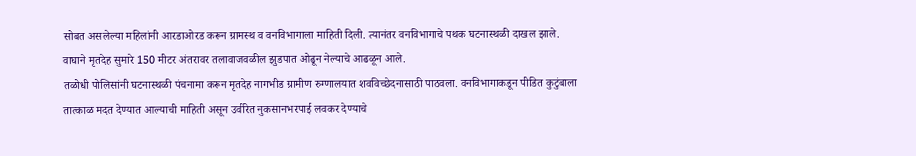सोबत असलेल्या महिलांनी आरडाओरड करून ग्रामस्थ व वनविभागाला माहिती दिली. त्यानंतर वनविभागाचे पथक घटनास्थळी दाखल झाले. वाघाने मृतदेह सुमारे 150 मीटर अंतरावर तलावाजवळील झुडपात ओढून नेल्याचे आढळून आले.
तळोधी पोलिसांनी घटनास्थळी पंचनामा करून मृतदेह नागभीड ग्रामीण रुग्णालयात शवविच्छेदनासाठी पाठवला. वनविभागाकडून पीडित कुटुंबाला तात्काळ मदत देण्यात आल्याची माहिती असून उर्वरित नुकसानभरपाई लवकर देण्याचे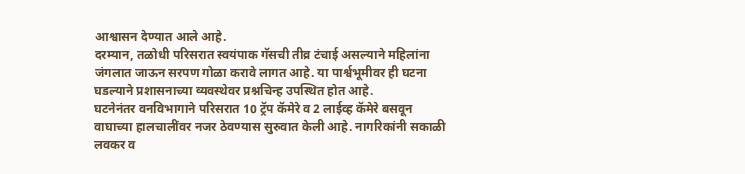आश्वासन देण्यात आले आहे.
दरम्यान, तळोधी परिसरात स्वयंपाक गॅसची तीव्र टंचाई असल्याने महिलांना जंगलात जाऊन सरपण गोळा करावे लागत आहे. या पार्श्वभूमीवर ही घटना घडल्याने प्रशासनाच्या व्यवस्थेवर प्रश्नचिन्ह उपस्थित होत आहे.
घटनेनंतर वनविभागाने परिसरात 10 ट्रॅप कॅमेरे व 2 लाईव्ह कॅमेरे बसवून वाघाच्या हालचालींवर नजर ठेवण्यास सुरुवात केली आहे. नागरिकांनी सकाळी लवकर व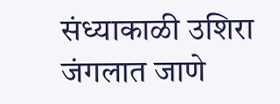संध्याकाळी उशिरा जंगलात जाणे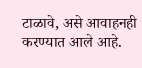टाळावे, असे आवाहनही करण्यात आले आहे.